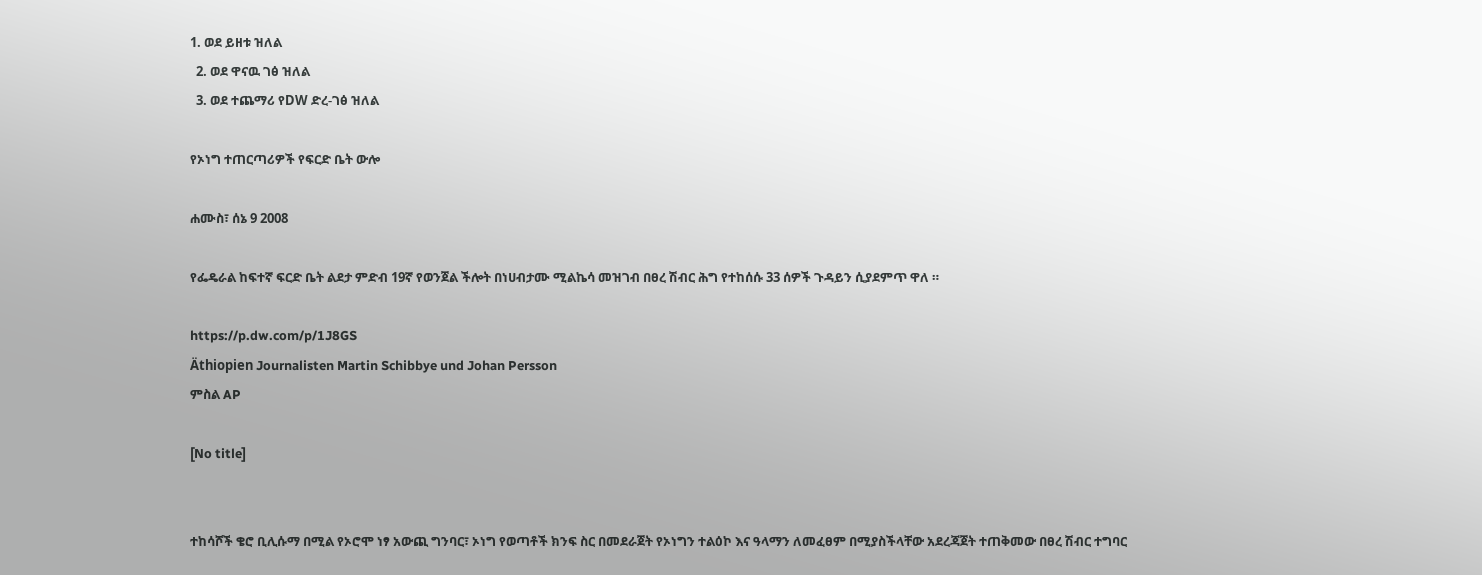1. ወደ ይዘቱ ዝለል
  2. ወደ ዋናዉ ገፅ ዝለል
  3. ወደ ተጨማሪ የDW ድረ-ገፅ ዝለል

የኦነግ ተጠርጣሪዎች የፍርድ ቤት ውሎ

ሐሙስ፣ ሰኔ 9 2008

የፌዴራል ከፍተኛ ፍርድ ቤት ልደታ ምድብ 19ኛ የወንጀል ችሎት በነሀብታሙ ሚልኬሳ መዝገብ በፀረ ሽብር ሕግ የተከሰሱ 33 ሰዎች ጉዳይን ሲያደምጥ ዋለ ።

https://p.dw.com/p/1J8GS
Äthiopien Journalisten Martin Schibbye und Johan Persson
ምስል AP

[No title]


ተከሳሾች ቄሮ ቢሊሱማ በሚል የኦሮሞ ነፃ አውጪ ግንባር፣ ኦነግ የወጣቶች ክንፍ ስር በመደራጀት የኦነግን ተልዕኮ እና ዓላማን ለመፈፀም በሚያስችላቸው አደረጃጀት ተጠቅመው በፀረ ሽብር ተግባር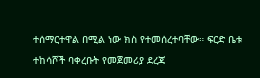ተሰማርተዋል በሚል ነው ክስ የተመሰረተባቸው። ፍርድ ቤቱ ተከሳሾች ባቀረቡት የመጀመሪያ ደረጃ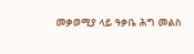መቃወሚያ ላይ ዓቃቤ ሕግ መልስ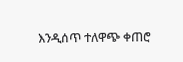እንዲሰጥ ተለዋጭ ቀጠሮ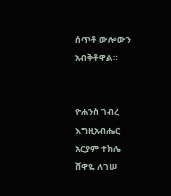ሰጥቶ ውሎውን አብቅቶዋል።


ዮሐንስ ገብረ እግዚአብሔር
አርያም ተክሌ
ሸዋዬ ለገሠ